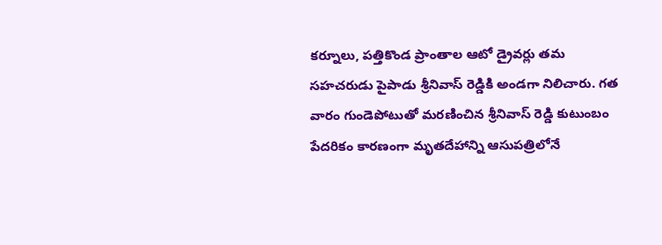కర్నూలు, పత్తికొండ ప్రాంతాల ఆటో డ్రైవర్లు తమ సహచరుడు పైపాడు శ్రీనివాస్ రెడ్డికి అండగా నిలిచారు. గత వారం గుండెపోటుతో మరణించిన శ్రీనివాస్ రెడ్డి కుటుంబం పేదరికం కారణంగా మృతదేహాన్ని ఆసుపత్రిలోనే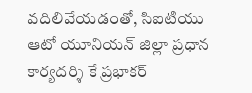వదిలివేయడంతో, సిఐటియు ఆటో యూనియన్ జిల్లా ప్రధాన కార్యదర్శి కే ప్రభాకర్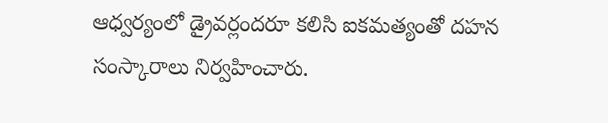ఆధ్వర్యంలో డ్రైవర్లందరూ కలిసి ఐకమత్యంతో దహన సంస్కారాలు నిర్వహించారు.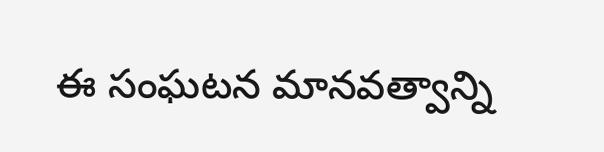ఈ సంఘటన మానవత్వాన్ని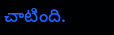చాటింది.